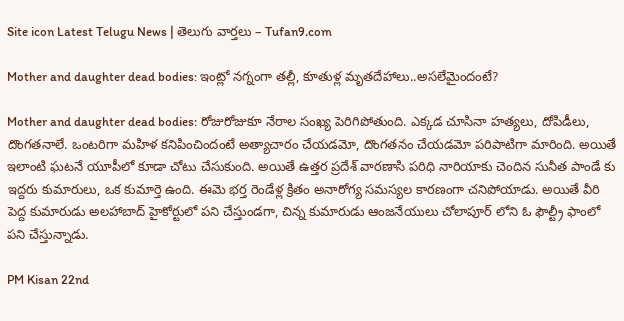Site icon Latest Telugu News | తెలుగు వార్తలు – Tufan9.com

Mother and daughter dead bodies: ఇంట్లో నగ్నంగా తల్లీ, కూతుళ్ల మృతదేహాలు..అసలేమైందంటే?

Mother and daughter dead bodies: రోజురోజుకూ నేరాల సంఖ్య పెరిగిపోతుంది. ఎక్కడ చూసినా హత్యలు, దోపిడీలు, దొంగతనాలే. ఒంటరిగా మహిళ కనిపించిందంటే అత్యాచారం చేయడమో, దొంగతనం చేయడమో పరిపాటిగా మారింది. అయితే ఇలాంటి ఘటనే యూపీలో కూడా చోటు చేసుకుంది. అయితే ఉత్తర ప్రదేశ్ వారణాసి పరిధి నారియాకు చెందిన సునీత పాండే కు ఇద్దరు కుమారులు, ఒక కుమార్తె ఉంది. ఈమె భర్త రెండేళ్ల క్రితం అనారోగ్య సమస్యల కారణంగా చనిపోయాడు. అయితే వీరి పెద్ద కుమారుడు అలహాబాద్ హైకోర్టులో పని చేస్తుండగా, చిన్న కుమారుడు ఆంజనేయులు చోలాపూర్ లోని ఓ ఫౌల్ట్రీ ఫాంలో పని చేస్తున్నాడు.

PM Kisan 22nd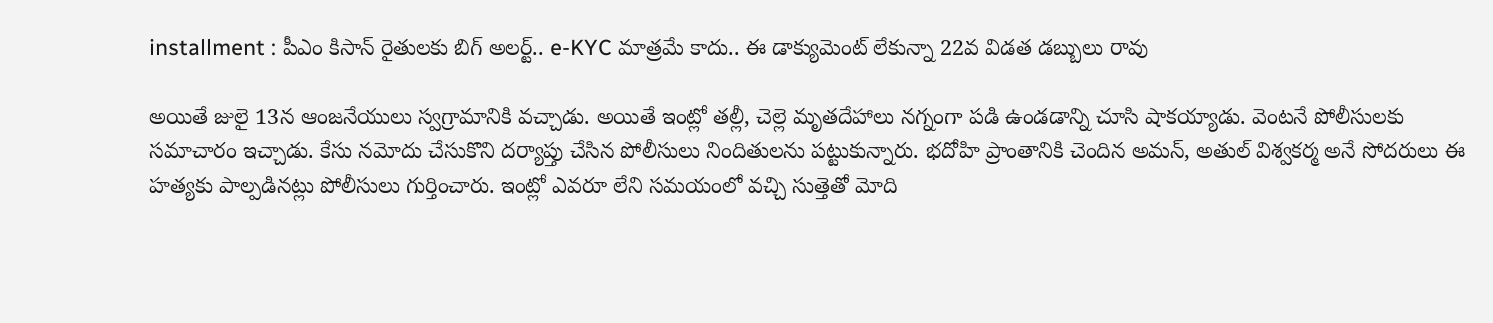installment : పీఎం కిసాన్ రైతులకు బిగ్ అలర్ట్.. e-KYC మాత్రమే కాదు.. ఈ డాక్యుమెంట్ లేకున్నా 22వ విడత డబ్బులు రావు

అయితే జులై 13న ఆంజనేయులు స్వగ్రామానికి వచ్చాడు. అయితే ఇంట్లో తల్లీ, చెల్లె మృతదేహాలు నగ్నంగా పడి ఉండడాన్ని చూసి షాకయ్యాడు. వెంటనే పోలీసులకు సమాచారం ఇచ్చాడు. కేసు నమోదు చేసుకొని దర్యాప్తు చేసిన పోలీసులు నిందితులను పట్టుకున్నారు. భదోహి ప్రాంతానికి చెందిన అమన్, అతుల్ విశ్వకర్మ అనే సోదరులు ఈ హత్యకు పాల్పడినట్లు పోలీసులు గుర్తించారు. ఇంట్లో ఎవరూ లేని సమయంలో వచ్చి సుత్తెతో మోది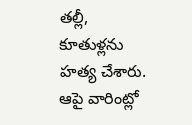తల్లీ, కూతుళ్లను హత్య చేశారు. ఆపై వారింట్లో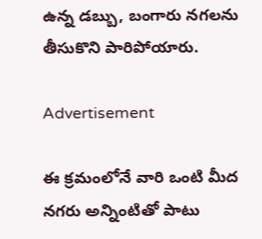ఉన్న డబ్బు, బంగారు నగలను తీసుకొని పారిపోయారు.

Advertisement

ఈ క్రమంలోనే వారి ఒంటి మీద నగరు అన్నింటితో పాటు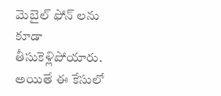మెబైల్ ఫోన్ లను కూడా తీసుకెళ్లిపోయారు. అయితే ఈ కేసులో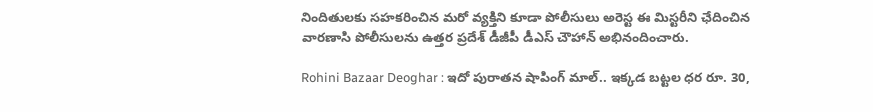నిందితులకు సహకరించిన మరో వ్యక్తిని కూడా పోలీసులు అరెస్ట ఈ మిస్టరీని ఛేదించిన వారణాసి పోలీసులను ఉత్తర ప్రదేశ్ డీజీపీ డీఎస్ చౌహాన్ అభినందించారు.

Rohini Bazaar Deoghar : ఇదో పురాతన షాపింగ్ మాల్.. ఇక్కడ బట్టల ధర రూ. 30,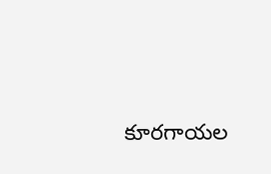కూరగాయల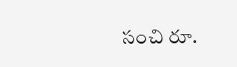సంచి రూ.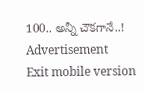100.. అన్నీ చౌకగానే..!
Advertisement
Exit mobile version